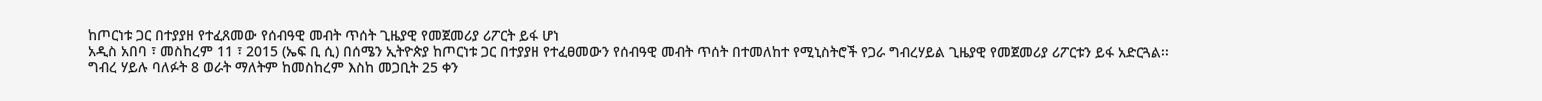ከጦርነቱ ጋር በተያያዘ የተፈጸመው የሰብዓዊ መብት ጥሰት ጊዜያዊ የመጀመሪያ ሪፖርት ይፋ ሆነ
አዲስ አበባ ፣ መስከረም 11 ፣ 2015 (ኤፍ ቢ ሲ) በሰሜን ኢትዮጵያ ከጦርነቱ ጋር በተያያዘ የተፈፀመውን የሰብዓዊ መብት ጥሰት በተመለከተ የሚኒስትሮች የጋራ ግብረሃይል ጊዜያዊ የመጀመሪያ ሪፖርቱን ይፋ አድርጓል፡፡
ግብረ ሃይሉ ባለፉት 8 ወራት ማለትም ከመስከረም እስከ መጋቢት 25 ቀን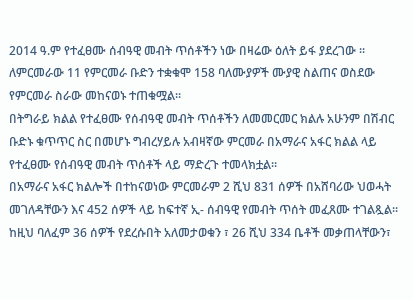2014 ዓ.ም የተፈፀሙ ሰብዓዊ መብት ጥሰቶችን ነው በዛሬው ዕለት ይፋ ያደረገው ።
ለምርመራው 11 የምርመራ ቡድን ተቋቁሞ 158 ባለሙያዎች ሙያዊ ስልጠና ወስደው የምርመራ ስራው መከናወኑ ተጠቁሟል፡፡
በትግራይ ክልል የተፈፀሙ የሰብዓዊ መብት ጥሰቶችን ለመመርመር ክልሉ አሁንም በሽብር ቡድኑ ቁጥጥር ስር በመሆኑ ግብረሃይሉ አብዛኛው ምርመራ በአማራና አፋር ክልል ላይ የተፈፀሙ የሰብዓዊ መብት ጥሰቶች ላይ ማድረጉ ተመላክቷል፡፡
በአማራና አፋር ክልሎች በተከናወነው ምርመራም 2 ሺህ 831 ሰዎች በአሸባሪው ህወሓት መገለዳቸውን እና 452 ሰዎች ላይ ከፍተኛ ኢ- ሰብዓዊ የመብት ጥሰት መፈጸሙ ተገልጿል፡፡
ከዚህ ባለፈም 36 ሰዎች የደረሱበት አለመታወቁን ፣ 26 ሺህ 334 ቤቶች መቃጠላቸውን፣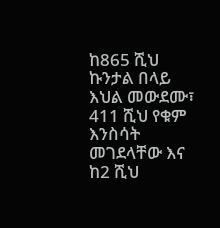ከ865 ሺህ ኩንታል በላይ እህል መውደሙ፣ 411 ሺህ የቁም እንስሳት መገደላቸው እና ከ2 ሺህ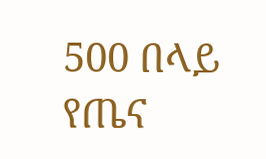500 በላይ የጤና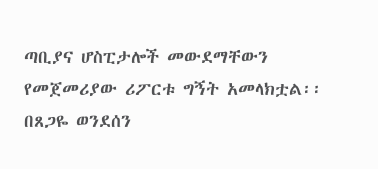ጣቢያና ሆስፒታሎች መውደማቸውን የመጀመሪያው ሪፖርቱ ግኝት አመላክቷል፡፡
በጸጋዬ ወንደሰን